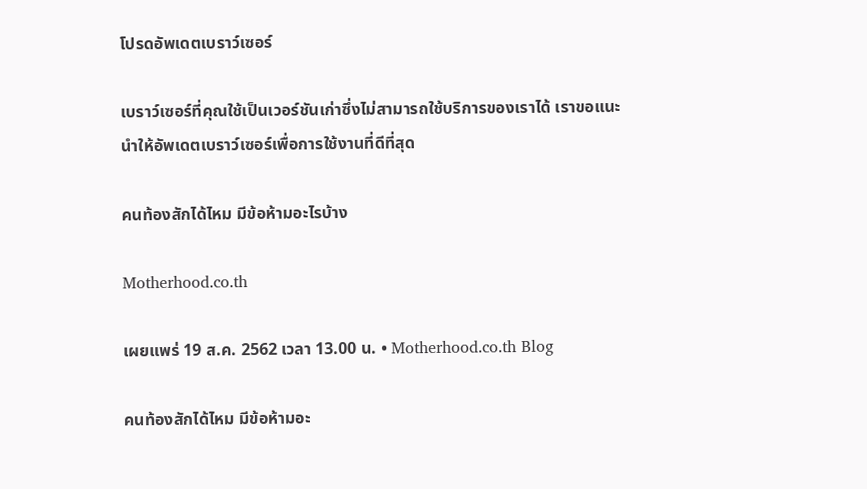โปรดอัพเดตเบราว์เซอร์

เบราว์เซอร์ที่คุณใช้เป็นเวอร์ชันเก่าซึ่งไม่สามารถใช้บริการของเราได้ เราขอแนะนำให้อัพเดตเบราว์เซอร์เพื่อการใช้งานที่ดีที่สุด

คนท้องสักได้ไหม มีข้อห้ามอะไรบ้าง

Motherhood.co.th

เผยแพร่ 19 ส.ค. 2562 เวลา 13.00 น. • Motherhood.co.th Blog

คนท้องสักได้ไหม มีข้อห้ามอะ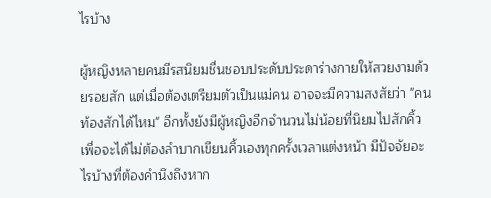ไรบ้าง

ผู้หญิงหลายคนมีรสนิยมชื่นชอบประดับประดาร่างกายให้สวยงามด้วยรอยสัก แต่เมื่อต้องเตรียมตัวเป็นแม่คน อาจจะมีความสงสัยว่า "คนท้องสักได้ไหม" อีกทั้งยังมีผู้หญิงอีกจำนวนไม่น้อยที่นิยมไปสักคิ้วเพื่อจะได้ไม่ต้องลำบากเขียนคิ้วเองทุกครั้งเวลาแต่งหน้า มีปัจจัยอะไรบ้างที่ต้องคำนึงถึงหาก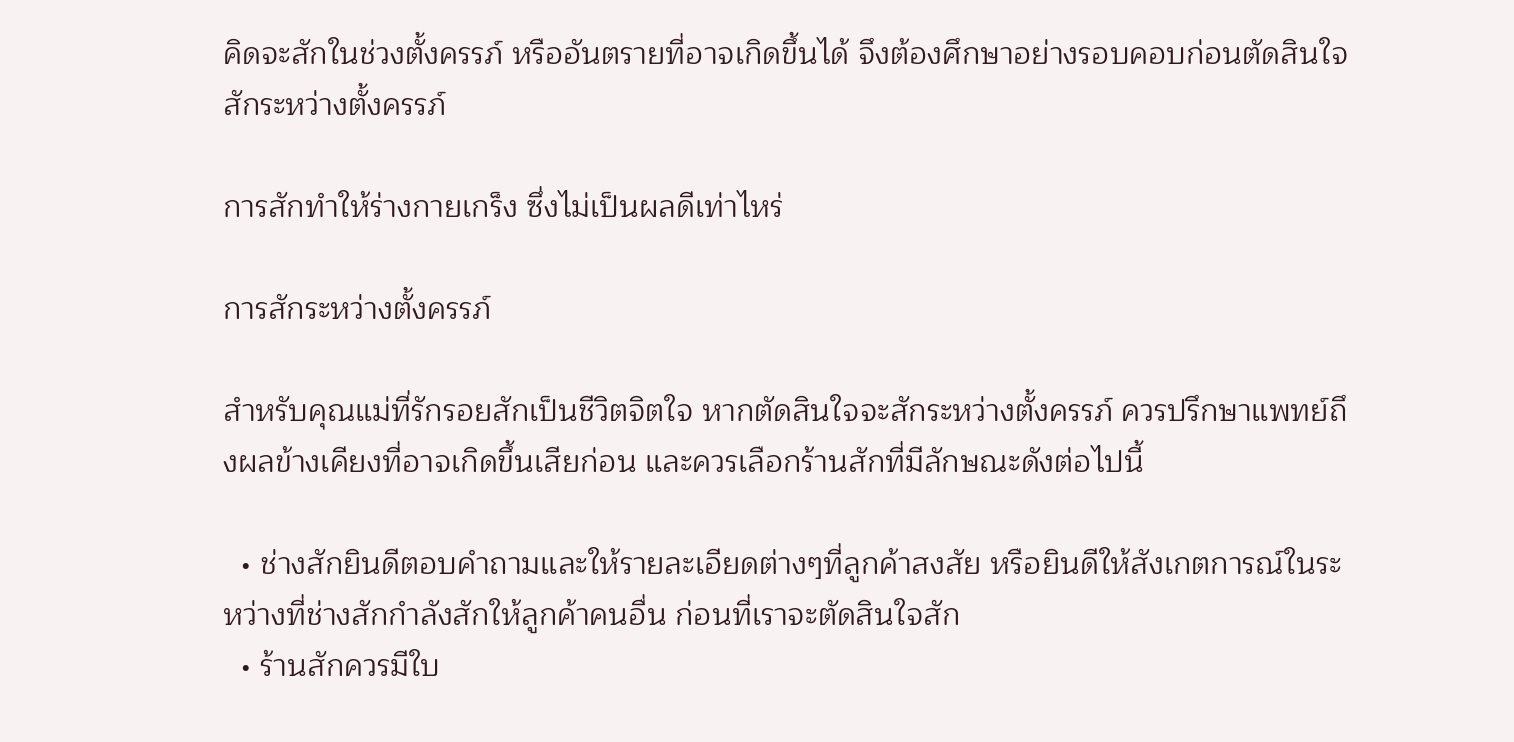คิดจะสักในช่วงตั้งครรภ์ หรืออันตรายที่อาจเกิดขึ้นได้ จึงต้องศึกษาอย่างรอบคอบก่อนตัดสินใจสักระหว่างตั้งครรภ์

การสักทำให้ร่างกายเกร็ง ซึ่งไม่เป็นผลดีเท่าไหร่

การสักระหว่างตั้งครรภ์

สำหรับคุณแม่ที่รักรอยสักเป็นชีวิตจิตใจ หากตัดสินใจจะสักระหว่างตั้งครรภ์ ควรปรึกษาแพทย์ถึงผลข้างเคียงที่อาจเกิดขึ้นเสียก่อน และควรเลือกร้านสักที่มีลักษณะดังต่อไปนี้

  • ช่างสักยินดีตอบคำถามและให้รายละเอียดต่างๆที่ลูกค้าสงสัย หรือยินดีให้สังเกตการณ์ในระหว่างที่ช่างสักกำลังสักให้ลูกค้าคนอื่น ก่อนที่เราจะตัดสินใจสัก
  • ร้านสักควรมีใบ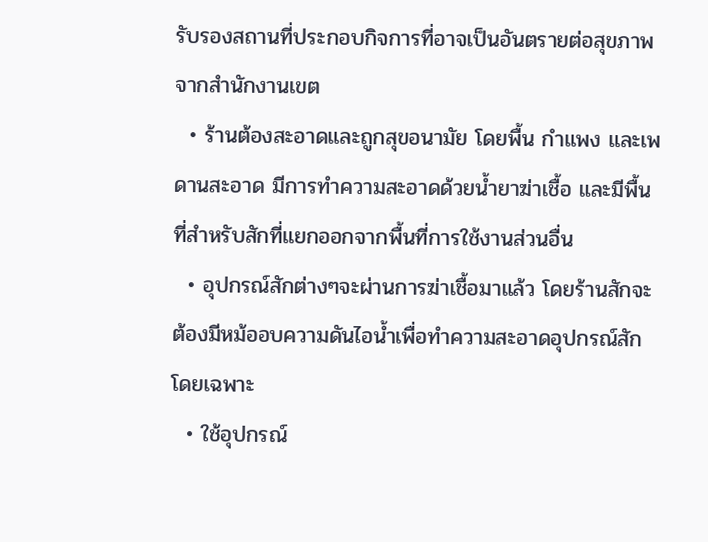รับรองสถานที่ประกอบกิจการที่อาจเป็นอันตรายต่อสุขภาพจากสำนักงานเขต
  • ร้านต้องสะอาดและถูกสุขอนามัย โดยพื้น กำแพง และเพดานสะอาด มีการทำความสะอาดด้วยน้ำยาฆ่าเชื้อ และมีพื้นที่สำหรับสักที่แยกออกจากพื้นที่การใช้งานส่วนอื่น
  • อุปกรณ์สักต่างๆจะผ่านการฆ่าเชื้อมาแล้ว โดยร้านสักจะต้องมีหม้ออบความดันไอน้ำเพื่อทำความสะอาดอุปกรณ์สักโดยเฉพาะ
  • ใช้อุปกรณ์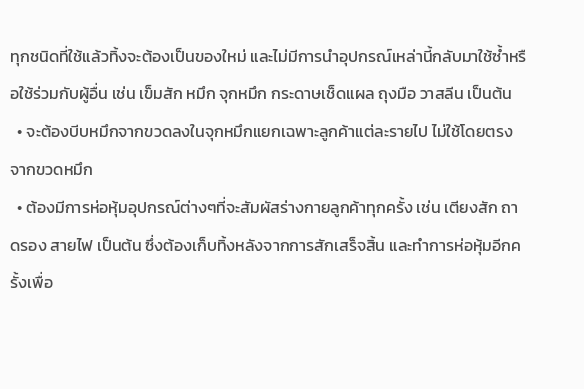ทุกชนิดที่ใช้แล้วทิ้งจะต้องเป็นของใหม่ และไม่มีการนำอุปกรณ์เหล่านี้กลับมาใช้ซ้ำหรือใช้ร่วมกับผู้อื่น เช่น เข็มสัก หมึก จุกหมึก กระดาษเช็ดแผล ถุงมือ วาสลีน เป็นต้น
  • จะต้องบีบหมึกจากขวดลงในจุกหมึกแยกเฉพาะลูกค้าแต่ละรายไป ไม่ใช้โดยตรงจากขวดหมึก
  • ต้องมีการห่อหุ้มอุปกรณ์ต่างๆที่จะสัมผัสร่างกายลูกค้าทุกครั้ง เช่น เตียงสัก ถาดรอง สายไฟ เป็นต้น ซึ่งต้องเก็บทิ้งหลังจากการสักเสร็จสิ้น และทำการห่อหุ้มอีกครั้งเพื่อ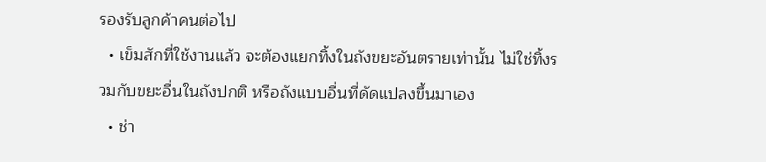รองรับลูกค้าคนต่อไป
  • เข็มสักที่ใช้งานแล้ว จะต้องแยกทิ้งในถังขยะอันตรายเท่านั้น ไม่ใช่ทิ้งรวมกับขยะอื่นในถังปกติ หรือถังแบบอื่นที่ดัดแปลงขึ้นมาเอง
  • ช่า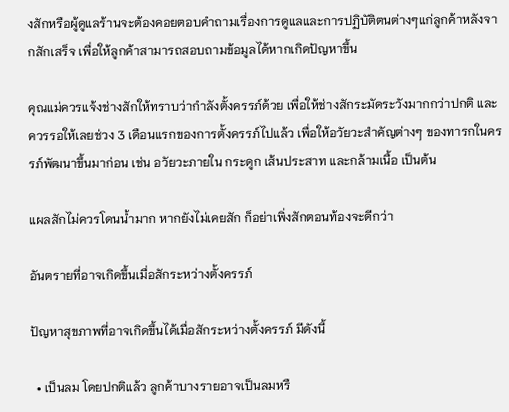งสักหรือผู้ดูแลร้านจะต้องคอยตอบคำถามเรื่องการดูแลและการปฏิบัติตนต่างๆแก่ลูกค้าหลังจากสักเสร็จ เพื่อให้ลูกค้าสามารถสอบถามข้อมูลได้หากเกิดปัญหาขึ้น

คุณแม่ควรแจ้งช่างสักให้ทราบว่ากำลังตั้งครรภ์ด้วย เพื่อให้ช่างสักระมัดระวังมากกว่าปกติ และควรรอให้เลยช่วง 3 เดือนแรกของการตั้งครรภ์ไปแล้ว เพื่อให้อวัยวะสำคัญต่างๆ ของทารกในครรภ์พัฒนาขึ้นมาก่อน เช่น อวัยวะภายใน กระดูก เส้นประสาท และกล้ามเนื้อ เป็นต้น

แผลสักไม่ควรโดนน้ำมาก หากยังไม่เคยสัก ก็อย่าเพิ่งสักตอนท้องจะดีกว่า

อันตรายที่อาจเกิดขึ้นเมื่อสักระหว่างตั้งครรภ์

ปัญหาสุขภาพที่อาจเกิดขึ้นได้เมื่อสักระหว่างตั้งครรภ์ มีดังนี้

  • เป็นลม โดยปกติแล้ว ลูกค้าบางรายอาจเป็นลมหรื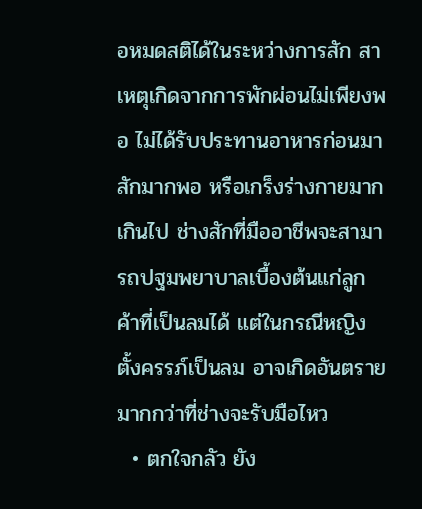อหมดสติได้ในระหว่างการสัก สาเหตุเกิดจากการพักผ่อนไม่เพียงพอ ไม่ได้รับประทานอาหารก่อนมาสักมากพอ หรือเกร็งร่างกายมากเกินไป ช่างสักที่มืออาชีพจะสามารถปฐมพยาบาลเบื้องต้นแก่ลูกค้าที่เป็นลมได้ แต่ในกรณีหญิงตั้งครรภ์เป็นลม อาจเกิดอันตรายมากกว่าที่ช่างจะรับมือไหว
  • ตกใจกลัว ยัง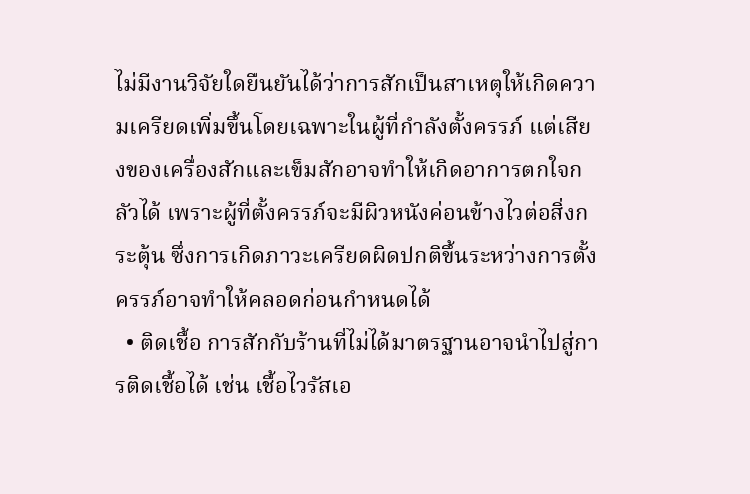ไม่มีงานวิจัยใดยืนยันได้ว่าการสักเป็นสาเหตุให้เกิดความเครียดเพิ่มขึ้นโดยเฉพาะในผู้ที่กำลังตั้งครรภ์ แต่เสียงของเครื่องสักและเข็มสักอาจทำให้เกิดอาการตกใจกลัวได้ เพราะผู้ที่ตั้งครรภ์จะมีผิวหนังค่อนข้างไวต่อสิ่งกระตุ้น ซึ่งการเกิดภาวะเครียดผิดปกติขึ้นระหว่างการตั้งครรภ์อาจทำให้คลอดก่อนกำหนดได้
  • ติดเชื้อ การสักกับร้านที่ไม่ได้มาตรฐานอาจนำไปสู่การติดเชื้อได้ เช่น เชื้อไวรัสเอ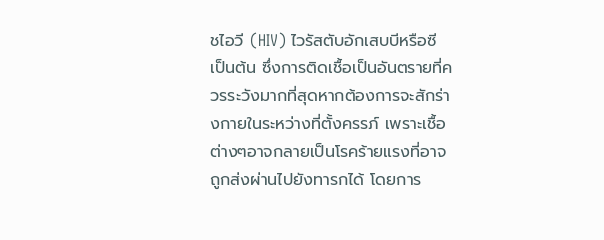ชไอวี (HIV) ไวรัสตับอักเสบบีหรือซี เป็นต้น ซึ่งการติดเชื้อเป็นอันตรายที่ควรระวังมากที่สุดหากต้องการจะสักร่างกายในระหว่างที่ตั้งครรภ์ เพราะเชื้อต่างๆอาจกลายเป็นโรคร้ายแรงที่อาจถูกส่งผ่านไปยังทารกได้ โดยการ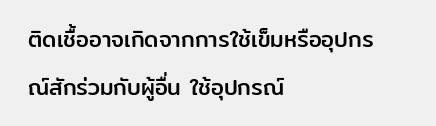ติดเชื้ออาจเกิดจากการใช้เข็มหรืออุปกรณ์สักร่วมกับผู้อื่น ใช้อุปกรณ์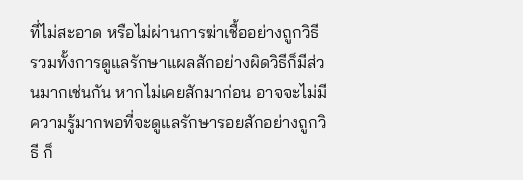ที่ไม่สะอาด หรือไม่ผ่านการฆ่าเชื้ออย่างถูกวิธี รวมทั้งการดูแลรักษาแผลสักอย่างผิดวิธีก็มีส่วนมากเช่นกัน หากไม่เคยสักมาก่อน อาจจะไม่มีความรู้มากพอที่จะดูแลรักษารอยสักอย่างถูกวิธี ก็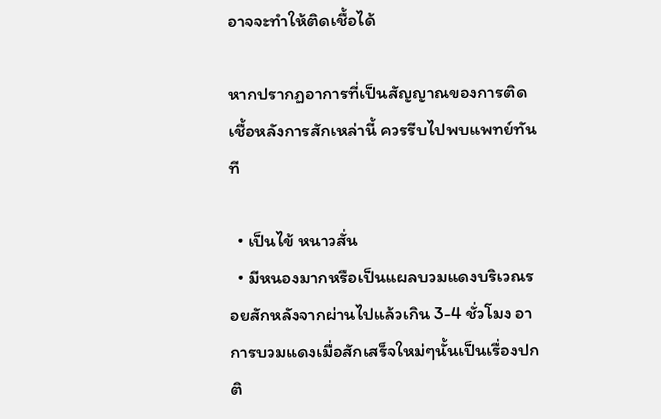อาจจะทำให้ติดเชื้อได้

หากปรากฏอาการที่เป็นสัญญาณของการติดเชื้อหลังการสักเหล่านี้ ควรรีบไปพบแพทย์ทันที

  • เป็นไข้ หนาวสั่น
  • มีหนองมากหรือเป็นแผลบวมแดงบริเวณรอยสักหลังจากผ่านไปแล้วเกิน 3-4 ชั่วโมง อาการบวมแดงเมื่อสักเสร็จใหม่ๆนั้นเป็นเรื่องปกติ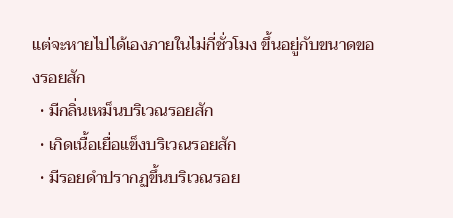แต่จะหายไปได้เองภายในไม่กี่ชั่วโมง ขึ้นอยู่กับขนาดของรอยสัก
  • มีกลิ่นเหม็นบริเวณรอยสัก
  • เกิดเนื้อเยื่อแข็งบริเวณรอยสัก
  • มีรอยดำปรากฏขึ้นบริเวณรอย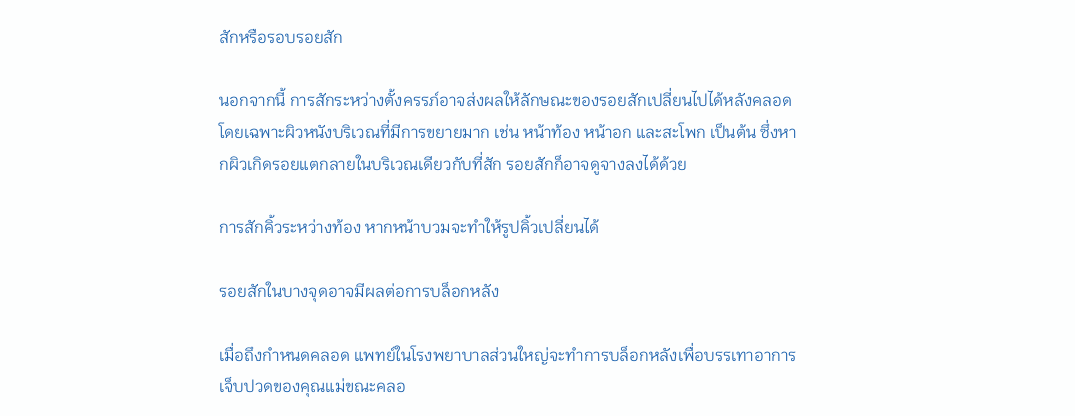สักหรือรอบรอยสัก

นอกจากนี้ การสักระหว่างตั้งครรภ์อาจส่งผลให้ลักษณะของรอยสักเปลี่ยนไปได้หลังคลอด โดยเฉพาะผิวหนังบริเวณที่มีการขยายมาก เช่น หน้าท้อง หน้าอก และสะโพก เป็นต้น ซึ่งหากผิวเกิดรอยแตกลายในบริเวณเดียวกับที่สัก รอยสักก็อาจดูจางลงได้ด้วย

การสักคิ้วระหว่างท้อง หากหน้าบวมจะทำให้รูปคิ้วเปลี่ยนได้

รอยสักในบางจุดอาจมีผลต่อการบล็อกหลัง

เมื่อถึงกำหนดคลอด แพทย์ในโรงพยาบาลส่วนใหญ่จะทำการบล็อกหลังเพื่อบรรเทาอาการเจ็บปวดของคุณแม่ขณะคลอ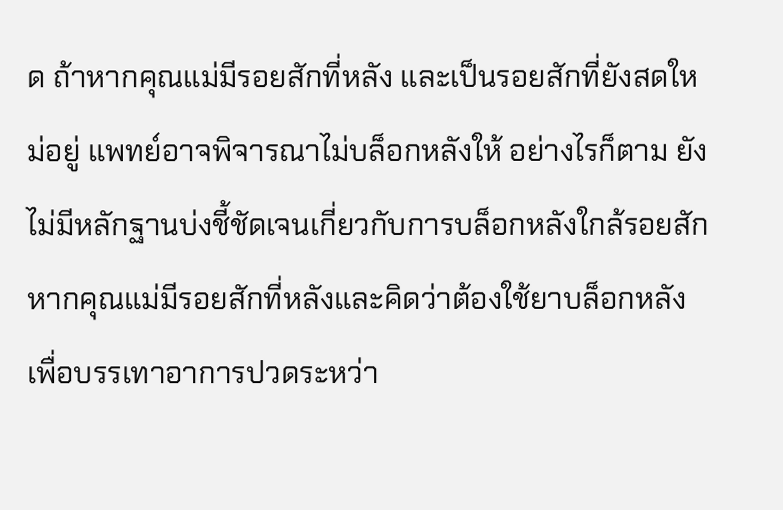ด ถ้าหากคุณแม่มีรอยสักที่หลัง และเป็นรอยสักที่ยังสดใหม่อยู่ แพทย์อาจพิจารณาไม่บล็อกหลังให้ อย่างไรก็ตาม ยังไม่มีหลักฐานบ่งชี้ชัดเจนเกี่ยวกับการบล็อกหลังใกล้รอยสัก หากคุณแม่มีรอยสักที่หลังและคิดว่าต้องใช้ยาบล็อกหลังเพื่อบรรเทาอาการปวดระหว่า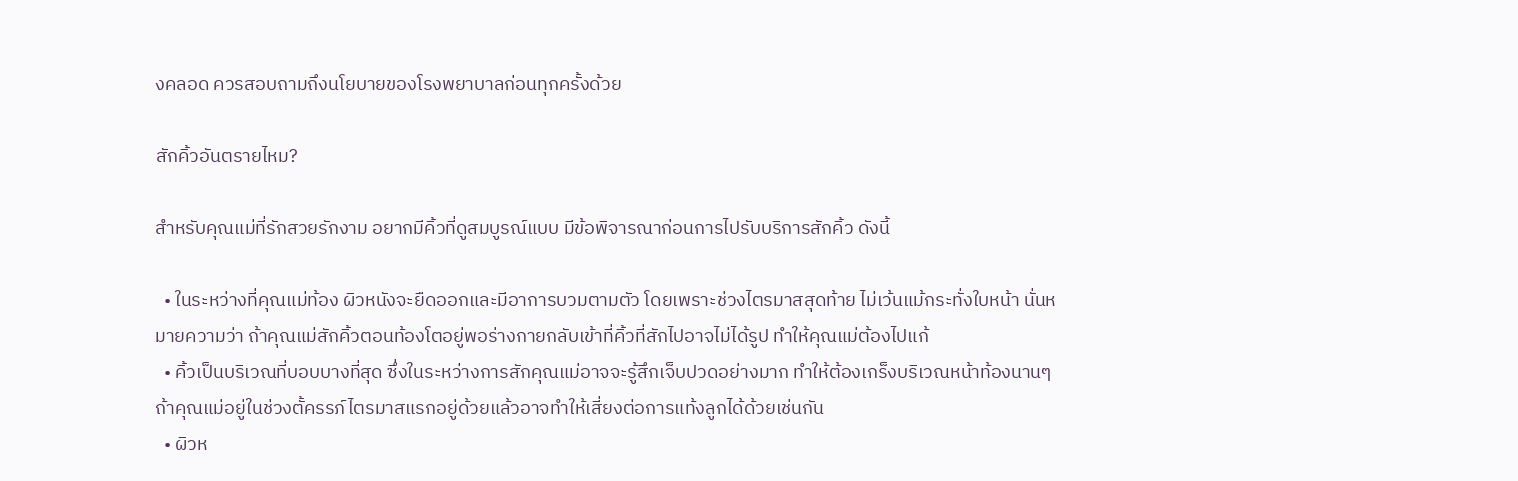งคลอด ควรสอบถามถึงนโยบายของโรงพยาบาลก่อนทุกครั้งด้วย

สักคิ้วอันตรายไหม?

สำหรับคุณแม่ที่รักสวยรักงาม อยากมีคิ้วที่ดูสมบูรณ์แบบ มีข้อพิจารณาก่อนการไปรับบริการสักคิ้ว ดังนี้

  • ในระหว่างที่คุณแม่ท้อง ผิวหนังจะยืดออกและมีอาการบวมตามตัว โดยเพราะช่วงไตรมาสสุดท้าย ไม่เว้นแม้กระทั่งใบหน้า นั่นหมายความว่า ถ้าคุณแม่สักคิ้วตอนท้องโตอยู่พอร่างกายกลับเข้าที่คิ้วที่สักไปอาจไม่ได้รูป ทำให้คุณแม่ต้องไปแก้
  • คิ้วเป็นบริเวณที่บอบบางที่สุด ซึ่งในระหว่างการสักคุณแม่อาจจะรู้สึกเจ็บปวดอย่างมาก ทำให้ต้องเกร็งบริเวณหน้าท้องนานๆ ถ้าคุณแม่อยู่ในช่วงตั้ครรภ์ไตรมาสแรกอยู่ด้วยแล้วอาจทำให้เสี่ยงต่อการแท้งลูกได้ด้วยเช่นกัน
  • ผิวห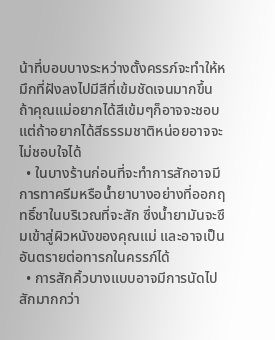น้าที่บอบบางระหว่างตั้งครรภ์จะทำให้หมึกที่ฝังลงไปมีสีที่เข้มชัดเจนมากขึ้น ถ้าคุณแม่อยากได้สีเข้มๆก็อาจจะชอบ แต่ถ้าอยากได้สีธรรมชาติหน่อยอาจจะไม่ชอบใจได้
  • ในบางร้านก่อนที่จะทำการสักอาจมีการทาครีมหรือน้ำยาบางอย่างที่ออกฤทธิ์ชาในบริเวณที่จะสัก ซึ่งน้ำยามันจะซึมเข้าสู่ผิวหนังของคุณแม่ และอาจเป็นอันตรายต่อทารกในครรภ์ได้
  • การสักคิ้วบางแบบอาจมีการนัดไปสักมากกว่า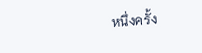หนึ่งครั้ง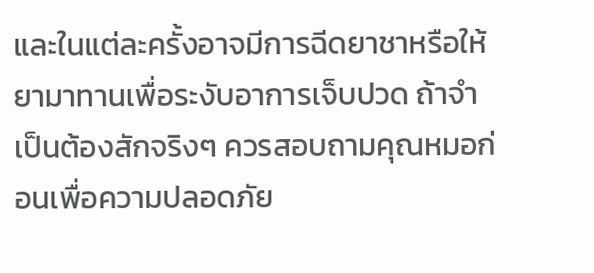และในแต่ละครั้งอาจมีการฉีดยาชาหรือให้ยามาทานเพื่อระงับอาการเจ็บปวด ถ้าจำเป็นต้องสักจริงๆ ควรสอบถามคุณหมอก่อนเพื่อความปลอดภัย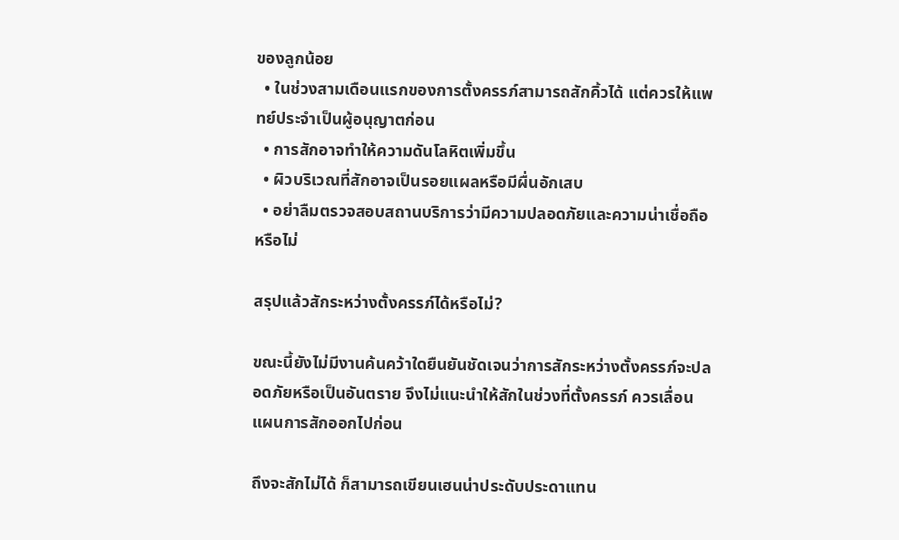ของลูกน้อย
  • ในช่วงสามเดือนแรกของการตั้งครรภ์สามารถสักคิ้วได้ แต่ควรให้แพทย์ประจำเป็นผู้อนุญาตก่อน
  • การสักอาจทำให้ความดันโลหิตเพิ่มขึ้น
  • ผิวบริเวณที่สักอาจเป็นรอยแผลหรือมีผื่นอักเสบ
  • อย่าลืมตรวจสอบสถานบริการว่ามีความปลอดภัยและความน่าเชื่อถือหรือไม่

สรุปแล้วสักระหว่างตั้งครรภ์ได้หรือไม่?

ขณะนี้ยังไม่มีงานค้นคว้าใดยืนยันชัดเจนว่าการสักระหว่างตั้งครรภ์จะปลอดภัยหรือเป็นอันตราย จึงไม่แนะนำให้สักในช่วงที่ตั้งครรภ์ ควรเลื่อนแผนการสักออกไปก่อน

ถึงจะสักไม่ได้ ก็สามารถเขียนเฮนน่าประดับประดาแทน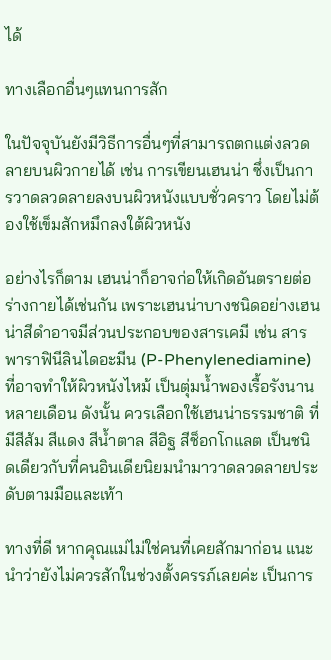ได้

ทางเลือกอื่นๆแทนการสัก

ในปัจจุบันยังมีวิธีการอื่นๆที่สามารถตกแต่งลวดลายบนผิวกายได้ เช่น การเขียนเฮนน่า ซึ่งเป็นการวาดลวดลายลงบนผิวหนังแบบชั่วคราว โดยไม่ต้องใช้เข็มสักหมึกลงใต้ผิวหนัง

อย่างไรก็ตาม เฮนน่าก็อาจก่อให้เกิดอันตรายต่อร่างกายได้เช่นกัน เพราะเฮนน่าบางชนิดอย่างเฮนน่าสีดำอาจมีส่วนประกอบของสารเคมี เช่น สารพาราฟินีลินไดอะมีน (P-Phenylenediamine) ที่อาจทำให้ผิวหนังไหม้ เป็นตุ่มน้ำพองเรื้อรังนานหลายเดือน ดังนั้น ควรเลือกใช้เฮนน่าธรรมชาติ ที่มีสีส้ม สีแดง สีน้ำตาล สีอิฐ สีช็อกโกแลต เป็นชนิดเดียวกับที่คนอินเดียนิยมนำมาวาดลวดลายประดับตามมือและเท้า

ทางที่ดี หากคุณแม่ไม่ใช่คนที่เคยสักมาก่อน แนะนำว่ายังไม่ควรสักในช่วงตั้งครรภ์เลยค่ะ เป็นการ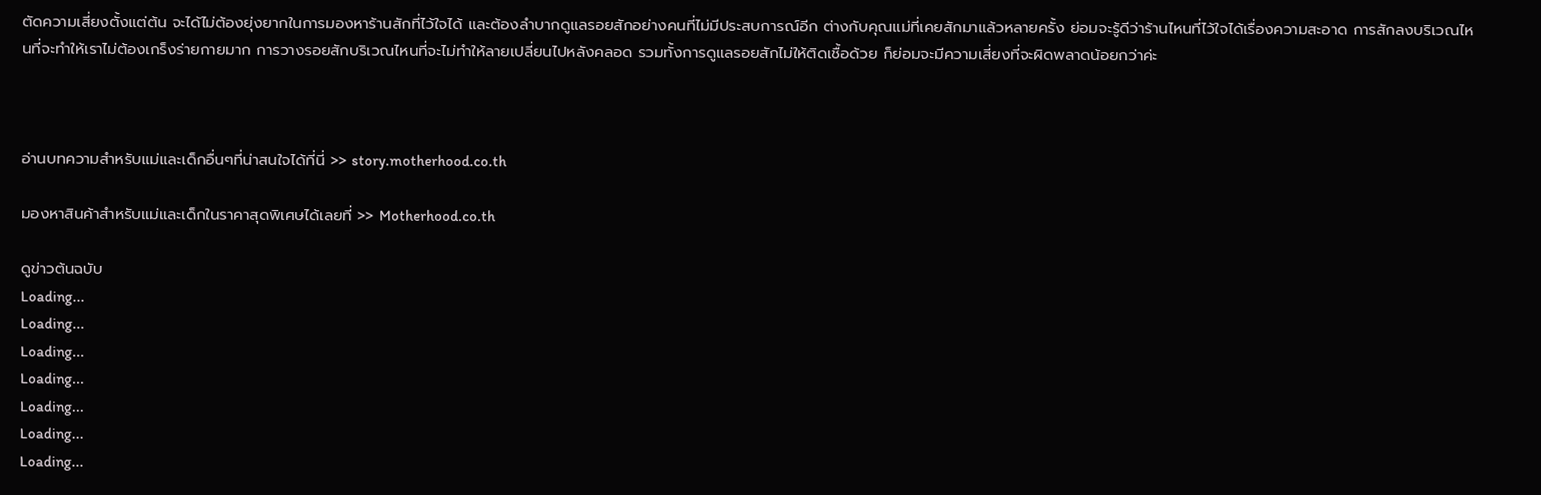ตัดความเสี่ยงตั้งแต่ต้น จะได้ไม่ต้องยุ่งยากในการมองหาร้านสักที่ไว้ใจได้ และต้องลำบากดูแลรอยสักอย่างคนที่ไม่มีประสบการณ์อีก ต่างกับคุณแม่ที่เคยสักมาแล้วหลายครั้ง ย่อมจะรู้ดีว่าร้านไหนที่ไว้ใจได้เรื่องความสะอาด การสักลงบริเวณไหนที่จะทำให้เราไม่ต้องเกร็งร่ายกายมาก การวางรอยสักบริเวณไหนที่จะไม่ทำให้ลายเปลี่ยนไปหลังคลอด รวมทั้งการดูแลรอยสักไม่ให้ติดเชื้อด้วย ก็ย่อมจะมีความเสี่ยงที่จะผิดพลาดน้อยกว่าค่ะ



อ่านบทความสำหรับแม่และเด็กอื่นๆที่น่าสนใจได้ที่นี่ >> story.motherhood.co.th

มองหาสินค้าสำหรับแม่และเด็กในราคาสุดพิเศษได้เลยที่ >> Motherhood.co.th

ดูข่าวต้นฉบับ
Loading...
Loading...
Loading...
Loading...
Loading...
Loading...
Loading...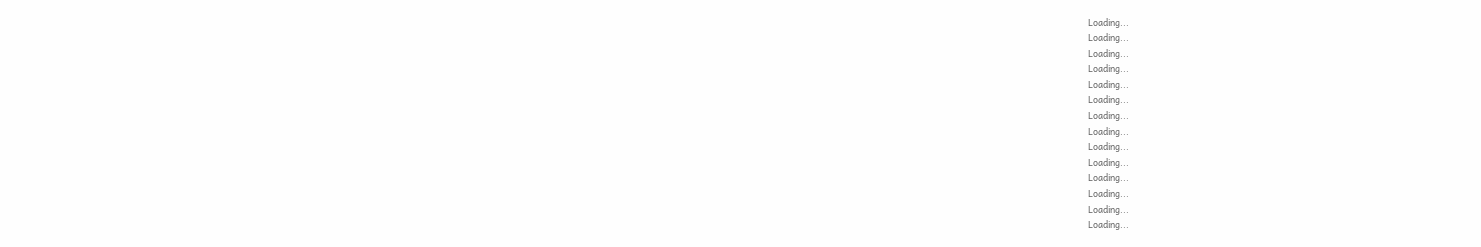Loading...
Loading...
Loading...
Loading...
Loading...
Loading...
Loading...
Loading...
Loading...
Loading...
Loading...
Loading...
Loading...
Loading...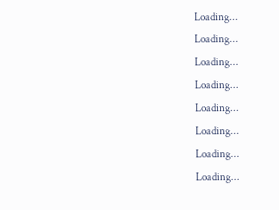Loading...
Loading...
Loading...
Loading...
Loading...
Loading...
Loading...
Loading...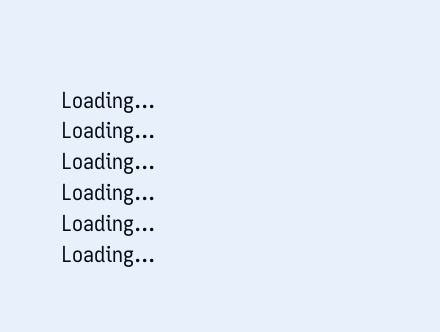Loading...
Loading...
Loading...
Loading...
Loading...
Loading...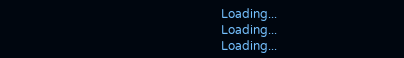Loading...
Loading...
Loading...